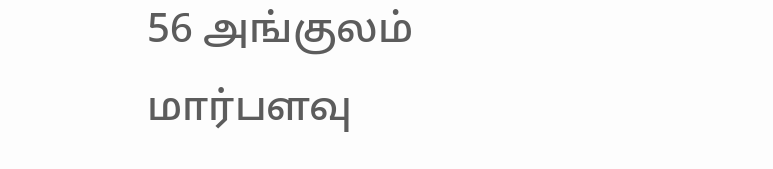56 அங்குலம் மார்பளவு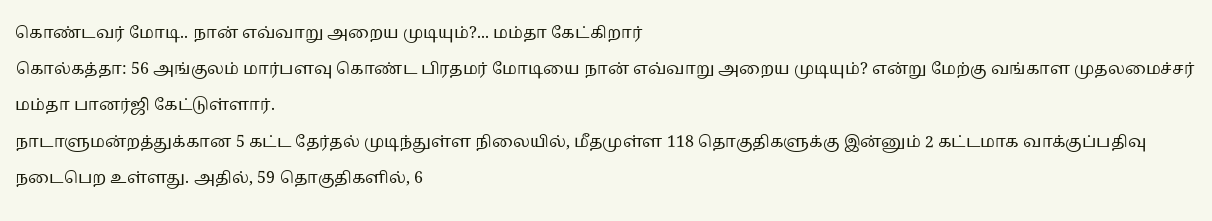கொண்டவர் மோடி.. நான் எவ்வாறு அறைய முடியும்?... மம்தா கேட்கிறார்
கொல்கத்தா: 56 அங்குலம் மார்பளவு கொண்ட பிரதமர் மோடியை நான் எவ்வாறு அறைய முடியும்? என்று மேற்கு வங்காள முதலமைச்சர் மம்தா பானர்ஜி கேட்டுள்ளார்.
நாடாளுமன்றத்துக்கான 5 கட்ட தேர்தல் முடிந்துள்ள நிலையில், மீதமுள்ள 118 தொகுதிகளுக்கு இன்னும் 2 கட்டமாக வாக்குப்பதிவு நடைபெற உள்ளது. அதில், 59 தொகுதிகளில், 6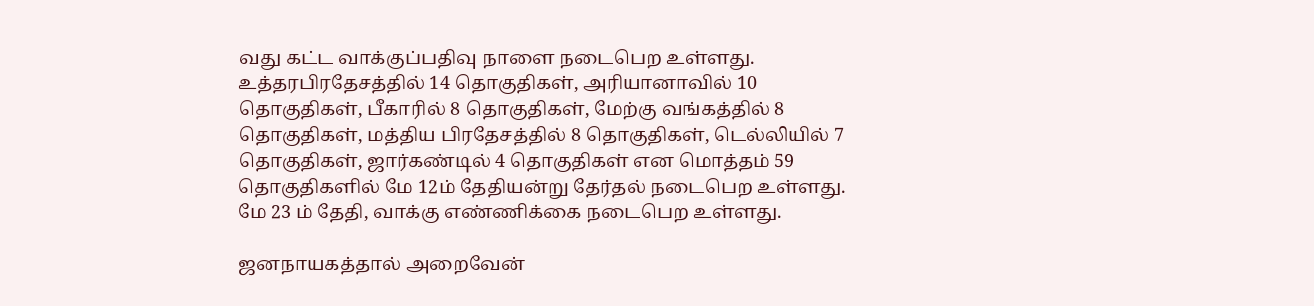வது கட்ட வாக்குப்பதிவு நாளை நடைபெற உள்ளது.
உத்தரபிரதேசத்தில் 14 தொகுதிகள், அரியானாவில் 10 தொகுதிகள், பீகாரில் 8 தொகுதிகள், மேற்கு வங்கத்தில் 8 தொகுதிகள், மத்திய பிரதேசத்தில் 8 தொகுதிகள், டெல்லியில் 7 தொகுதிகள், ஜார்கண்டில் 4 தொகுதிகள் என மொத்தம் 59 தொகுதிகளில் மே 12ம் தேதியன்று தேர்தல் நடைபெற உள்ளது. மே 23 ம் தேதி, வாக்கு எண்ணிக்கை நடைபெற உள்ளது.

ஜனநாயகத்தால் அறைவேன்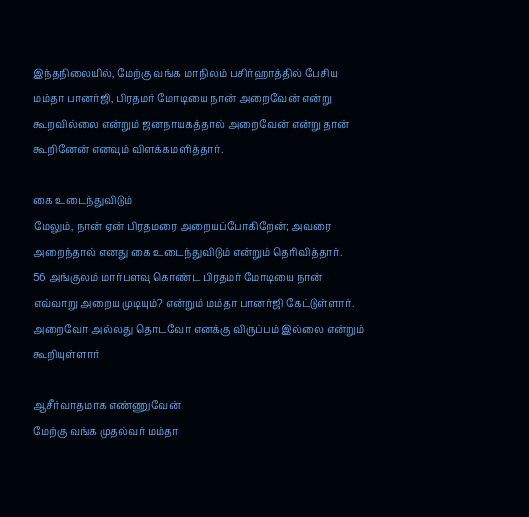இந்தநிலையில், மேற்கு வங்க மாநிலம் பசிர்ஹாத்தில் பேசிய மம்தா பானர்ஜி, பிரதமர் மோடியை நான் அறைவேன் என்று கூறவில்லை என்றும் ஜனநாயகத்தால் அறைவேன் என்று தான் கூறினேன் எனவும் விளக்கமளித்தார்.

கை உடைந்துவிடும்
மேலும், நான் ஏன் பிரதமரை அறையப்போகிறேன்; அவரை அறைந்தால் எனது கை உடைந்துவிடும் என்றும் தெரிவித்தார்.
56 அங்குலம் மார்பளவு கொண்ட பிரதமர் மோடியை நான் எவ்வாறு அறைய முடியும்? என்றும் மம்தா பானர்ஜி கேட்டுள்ளார். அறைவோ அல்லது தொடவோ எனக்கு விருப்பம் இல்லை என்றும் கூறியுள்ளார்

ஆசீர்வாதமாக எண்ணுவேன்
மேற்கு வங்க முதல்வர் மம்தா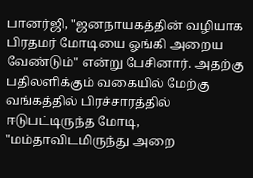பானர்ஜி, "ஜனநாயகத்தின் வழியாக பிரதமர் மோடியை ஓங்கி அறைய வேண்டும்" என்று பேசினார். அதற்கு பதிலளிக்கும் வகையில் மேற்கு வங்கத்தில் பிரச்சாரத்தில் ஈடுபட்டிருந்த மோடி, "மம்தாவிடமிருந்து அறை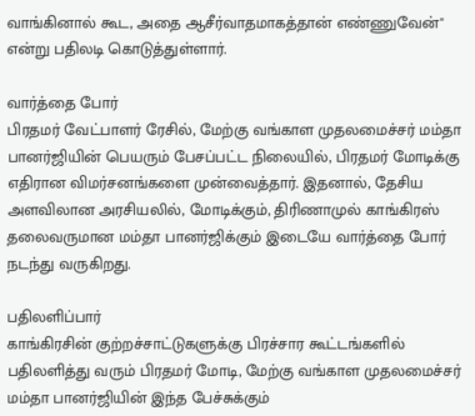வாங்கினால் கூட, அதை ஆசீர்வாதமாகத்தான் எண்ணுவேன்" என்று பதிலடி கொடுத்துள்ளார்.

வார்த்தை போர்
பிரதமர் வேட்பாளர் ரேசில், மேற்கு வங்காள முதலமைச்சர் மம்தா பானர்ஜியின் பெயரும் பேசப்பட்ட நிலையில், பிரதமர் மோடிக்கு எதிரான விமர்சனங்களை முன்வைத்தார். இதனால், தேசிய அளவிலான அரசியலில், மோடிக்கும், திரிணாமுல் காங்கிரஸ் தலைவருமான மம்தா பானர்ஜிக்கும் இடையே வார்த்தை போர் நடந்து வருகிறது.

பதிலளிப்பார்
காங்கிரசின் குற்றச்சாட்டுகளுக்கு பிரச்சார கூட்டங்களில் பதிலளித்து வரும் பிரதமர் மோடி, மேற்கு வங்காள முதலமைச்சர் மம்தா பானர்ஜியின் இந்த பேச்சுக்கும்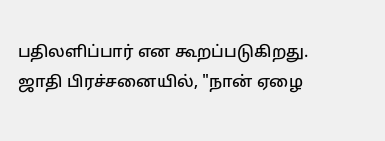பதிலளிப்பார் என கூறப்படுகிறது. ஜாதி பிரச்சனையில், "நான் ஏழை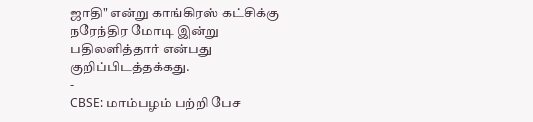ஜாதி" என்று காங்கிரஸ் கட்சிக்கு நரேந்திர மோடி இன்று பதிலளித்தார் என்பது குறிப்பிடத்தக்கது.
-
CBSE: மாம்பழம் பற்றி பேச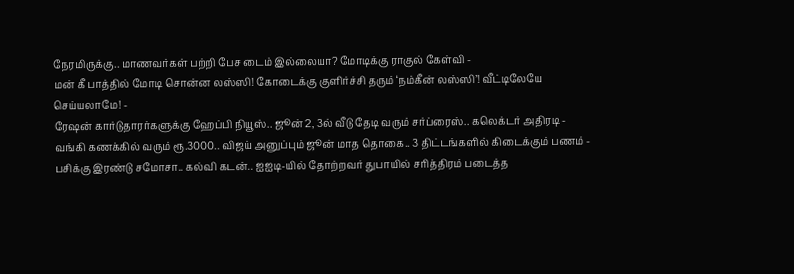நேரமிருக்கு.. மாணவர்கள் பற்றி பேச டைம் இல்லையா? மோடிக்கு ராகுல் கேள்வி -
மன் கீ பாத்தில் மோடி சொன்ன லஸ்ஸி! கோடைக்கு குளிர்ச்சி தரும் ‘நம்கீன் லஸ்ஸி’! வீட்டிலேயே செய்யலாமே! -
ரேஷன் கார்டுதாரர்களுக்கு ஹேப்பி நியூஸ்.. ஜூன் 2, 3ல் வீடு தேடி வரும் சர்ப்ரைஸ்.. கலெக்டர் அதிரடி -
வங்கி கணக்கில் வரும் ரூ.3000.. விஜய் அனுப்பும் ஜூன் மாத தொகை.. 3 திட்டங்களில் கிடைக்கும் பணம் -
பசிக்கு இரண்டு சமோசா.. கல்வி கடன்.. ஐஐடி-யில் தோற்றவர் துபாயில் சரித்திரம் படைத்த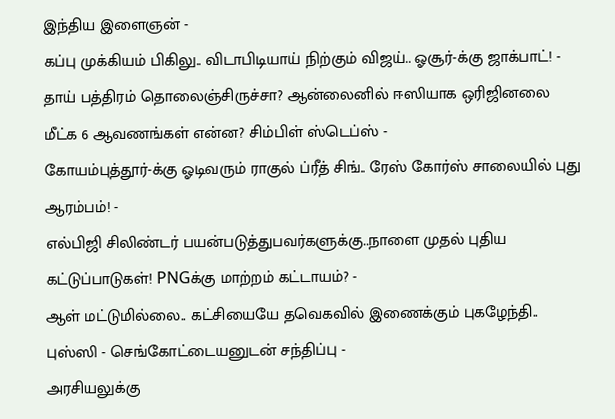இந்திய இளைஞன் -
கப்பு முக்கியம் பிகிலு.. விடாபிடியாய் நிற்கும் விஜய்.. ஓசூர்-க்கு ஜாக்பாட்! -
தாய் பத்திரம் தொலைஞ்சிருச்சா? ஆன்லைனில் ஈஸியாக ஒரிஜினலை மீட்க 6 ஆவணங்கள் என்ன? சிம்பிள் ஸ்டெப்ஸ் -
கோயம்புத்தூர்-க்கு ஓடிவரும் ராகுல் ப்ரீத் சிங்.. ரேஸ் கோர்ஸ் சாலையில் புது ஆரம்பம்! -
எல்பிஜி சிலிண்டர் பயன்படுத்துபவர்களுக்கு..நாளை முதல் புதிய கட்டுப்பாடுகள்! PNGக்கு மாற்றம் கட்டாயம்? -
ஆள் மட்டுமில்லை.. கட்சியையே தவெகவில் இணைக்கும் புகழேந்தி.. புஸ்ஸி - செங்கோட்டையனுடன் சந்திப்பு -
அரசியலுக்கு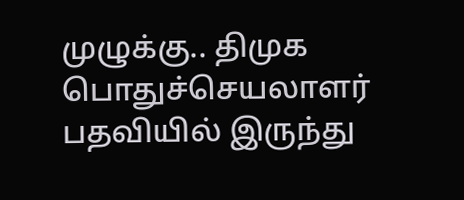முழுக்கு.. திமுக பொதுச்செயலாளர் பதவியில் இருந்து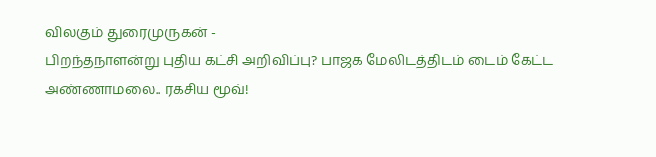விலகும் துரைமுருகன் -
பிறந்தநாளன்று புதிய கட்சி அறிவிப்பு? பாஜக மேலிடத்திடம் டைம் கேட்ட அண்ணாமலை.. ரகசிய மூவ்!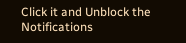Click it and Unblock the Notifications